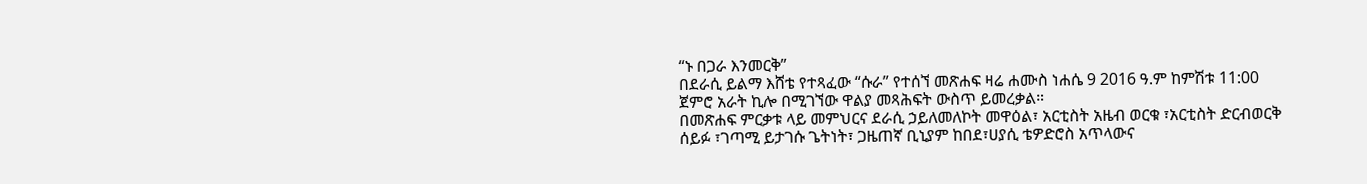“ኑ በጋራ እንመርቅ”
በደራሲ ይልማ እሸቴ የተጻፈው “ሱራ” የተሰኘ መጽሐፍ ዛሬ ሐሙስ ነሐሴ 9 2016 ዓ.ም ከምሽቱ 11:00 ጀምሮ አራት ኪሎ በሚገኘው ዋልያ መጻሕፍት ውስጥ ይመረቃል።
በመጽሐፍ ምርቃቱ ላይ መምህርና ደራሲ ኃይለመለኮት መዋዕል፣ አርቲስት አዜብ ወርቁ ፣አርቲስት ድርብወርቅ ሰይፉ ፣ገጣሚ ይታገሱ ጌትነት፣ ጋዜጠኛ ቢኒያም ከበደ፣ሀያሲ ቴዎድሮስ አጥላውና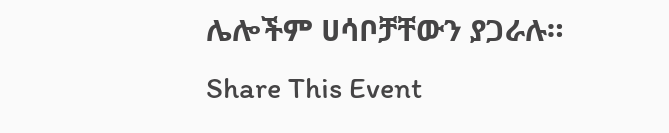ሌሎችም ሀሳቦቻቸውን ያጋራሉ።
Share This Event